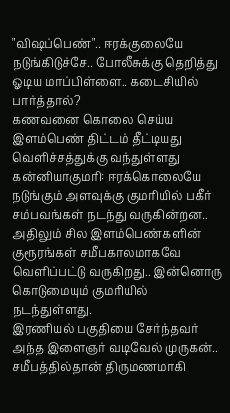"விஷப்பெண்".. ஈரக்குலையே நடுங்கிடுச்சே.. போலீசுக்கு தெறித்து ஓடிய மாப்பிள்ளை.. கடைசியில் பார்த்தால்?
கணவனை கொலை செய்ய இளம்பெண் திட்டம் தீட்டியது வெளிச்சத்துக்கு வந்துள்ளது
கன்னியாகுமரி: ஈரக்கொலையே நடுங்கும் அளவுக்கு குமரியில் பகீர் சம்பவங்கள் நடந்து வருகின்றன.. அதிலும் சில இளம்பெண்களின் குரூரங்கள் சமீபகாலமாகவே வெளிப்பட்டு வருகிறது.. இன்னொரு கொடுமையும் குமரியில் நடந்துள்ளது.
இரணியல் பகுதியை சேர்ந்தவர் அந்த இளைஞர் வடிவேல் முருகன்.. சமீபத்தில்தான் திருமணமாகி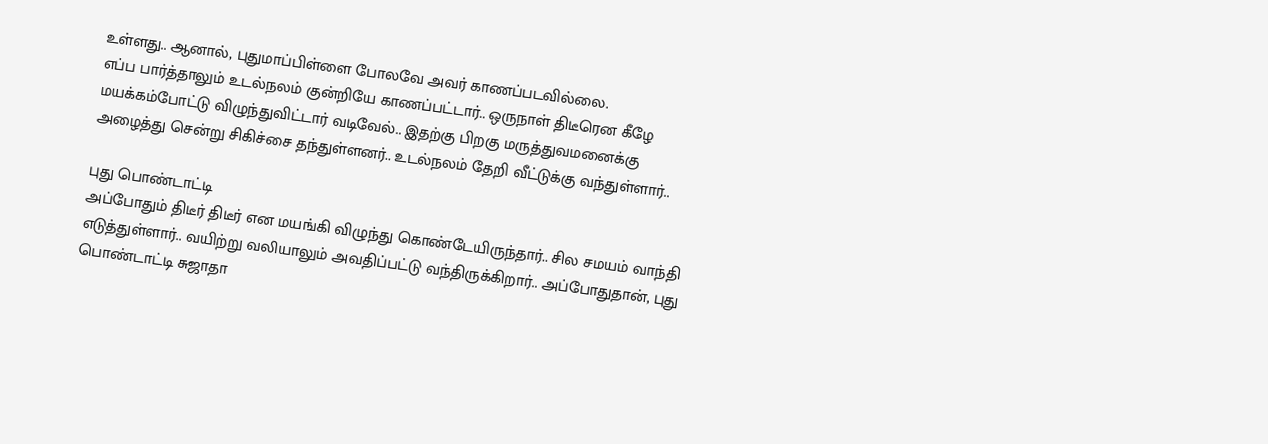உள்ளது.. ஆனால், புதுமாப்பிள்ளை போலவே அவர் காணப்படவில்லை.
எப்ப பார்த்தாலும் உடல்நலம் குன்றியே காணப்பட்டார்.. ஒருநாள் திடீரென கீழே மயக்கம்போட்டு விழுந்துவிட்டார் வடிவேல்.. இதற்கு பிறகு மருத்துவமனைக்கு அழைத்து சென்று சிகிச்சை தந்துள்ளனர்.. உடல்நலம் தேறி வீட்டுக்கு வந்துள்ளார்..

புது பொண்டாட்டி
அப்போதும் திடீர் திடீர் என மயங்கி விழுந்து கொண்டேயிருந்தார்.. சில சமயம் வாந்தி எடுத்துள்ளார்.. வயிற்று வலியாலும் அவதிப்பட்டு வந்திருக்கிறார்.. அப்போதுதான், புது பொண்டாட்டி சுஜாதா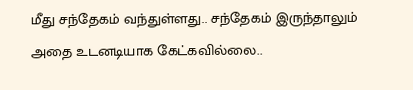மீது சந்தேகம் வந்துள்ளது.. சந்தேகம் இருந்தாலும் அதை உடனடியாக கேட்கவில்லை..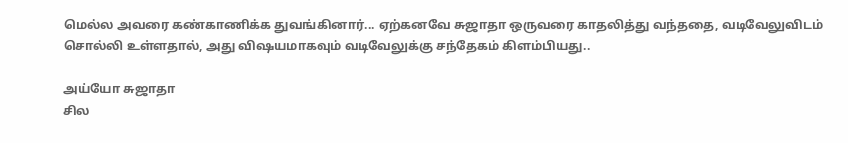மெல்ல அவரை கண்காணிக்க துவங்கினார்... ஏற்கனவே சுஜாதா ஒருவரை காதலித்து வந்ததை, வடிவேலுவிடம் சொல்லி உள்ளதால், அது விஷயமாகவும் வடிவேலுக்கு சந்தேகம் கிளம்பியது..

அய்யோ சுஜாதா
சில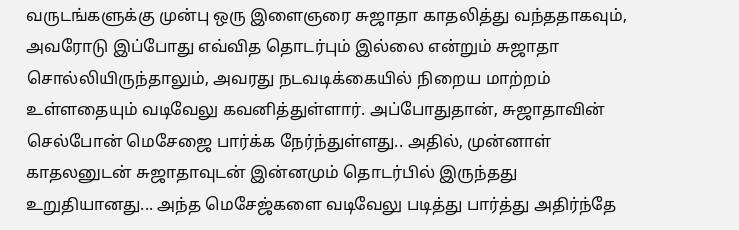வருடங்களுக்கு முன்பு ஒரு இளைஞரை சுஜாதா காதலித்து வந்ததாகவும், அவரோடு இப்போது எவ்வித தொடர்பும் இல்லை என்றும் சுஜாதா சொல்லியிருந்தாலும், அவரது நடவடிக்கையில் நிறைய மாற்றம் உள்ளதையும் வடிவேலு கவனித்துள்ளார். அப்போதுதான், சுஜாதாவின் செல்போன் மெசேஜை பார்க்க நேர்ந்துள்ளது.. அதில், முன்னாள் காதலனுடன் சுஜாதாவுடன் இன்னமும் தொடர்பில் இருந்தது உறுதியானது... அந்த மெசேஜ்களை வடிவேலு படித்து பார்த்து அதிர்ந்தே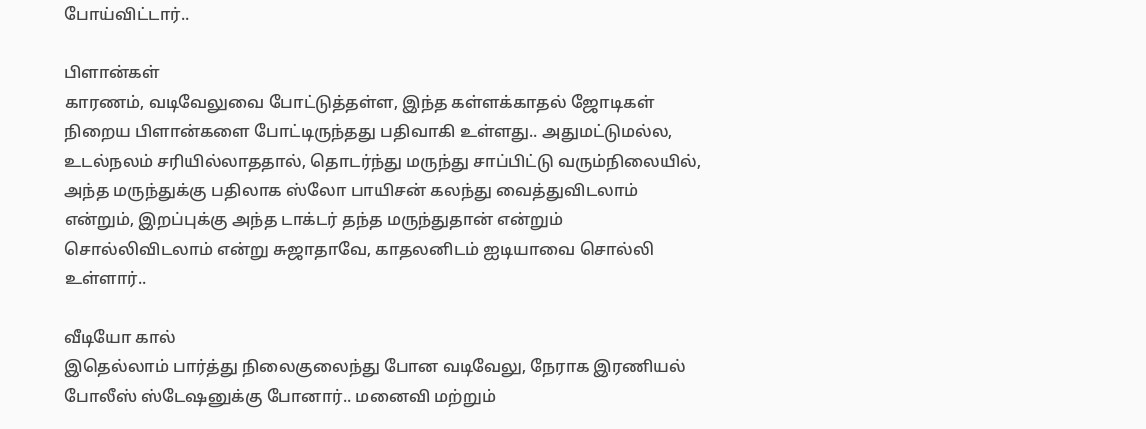போய்விட்டார்..

பிளான்கள்
காரணம், வடிவேலுவை போட்டுத்தள்ள, இந்த கள்ளக்காதல் ஜோடிகள் நிறைய பிளான்களை போட்டிருந்தது பதிவாகி உள்ளது.. அதுமட்டுமல்ல, உடல்நலம் சரியில்லாததால், தொடர்ந்து மருந்து சாப்பிட்டு வரும்நிலையில், அந்த மருந்துக்கு பதிலாக ஸ்லோ பாயிசன் கலந்து வைத்துவிடலாம் என்றும், இறப்புக்கு அந்த டாக்டர் தந்த மருந்துதான் என்றும் சொல்லிவிடலாம் என்று சுஜாதாவே, காதலனிடம் ஐடியாவை சொல்லி உள்ளார்..

வீடியோ கால்
இதெல்லாம் பார்த்து நிலைகுலைந்து போன வடிவேலு, நேராக இரணியல் போலீஸ் ஸ்டேஷனுக்கு போனார்.. மனைவி மற்றும்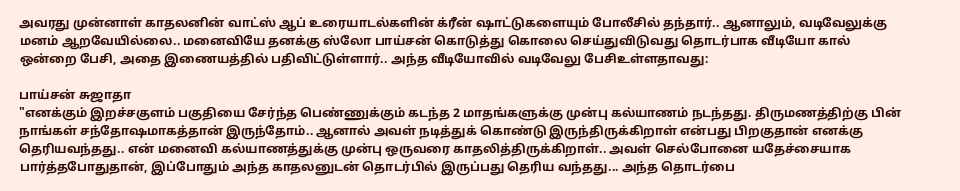அவரது முன்னாள் காதலனின் வாட்ஸ் ஆப் உரையாடல்களின் க்ரீன் ஷாட்டுகளையும் போலீசில் தந்தார்.. ஆனாலும், வடிவேலுக்கு மனம் ஆறவேயில்லை.. மனைவியே தனக்கு ஸ்லோ பாய்சன் கொடுத்து கொலை செய்துவிடுவது தொடர்பாக வீடியோ கால் ஒன்றை பேசி, அதை இணையத்தில் பதிவிட்டுள்ளார்.. அந்த வீடியோவில் வடிவேலு பேசிஉள்ளதாவது:

பாய்சன் சுஜாதா
"எனக்கும் இறச்சகுளம் பகுதியை சேர்ந்த பெண்ணுக்கும் கடந்த 2 மாதங்களுக்கு முன்பு கல்யாணம் நடந்தது. திருமணத்திற்கு பின் நாங்கள் சந்தோஷமாகத்தான் இருந்தோம்.. ஆனால் அவள் நடித்துக் கொண்டு இருந்திருக்கிறாள் என்பது பிறகுதான் எனக்கு தெரியவந்தது.. என் மனைவி கல்யாணத்துக்கு முன்பு ஒருவரை காதலித்திருக்கிறாள்.. அவள் செல்போனை யதேச்சையாக பார்த்தபோதுதான், இப்போதும் அந்த காதலனுடன் தொடர்பில் இருப்பது தெரிய வந்தது... அந்த தொடர்பை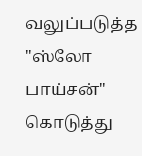வலுப்படுத்த "ஸ்லோ பாய்சன்" கொடுத்து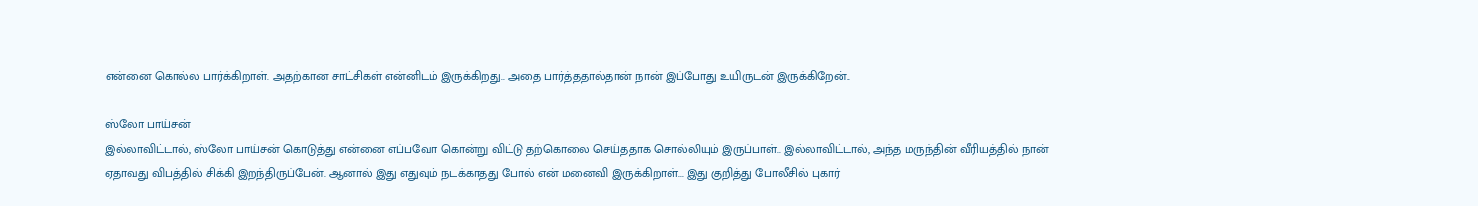என்னை கொல்ல பார்க்கிறாள். அதற்கான சாட்சிகள் என்னிடம் இருக்கிறது.. அதை பார்த்ததால்தான் நான் இப்போது உயிருடன் இருக்கிறேன்..

ஸ்லோ பாய்சன்
இல்லாவிட்டால், ஸ்லோ பாய்சன் கொடுத்து என்னை எப்பவோ கொன்று விட்டு தற்கொலை செய்ததாக சொல்லியும் இருப்பாள்.. இல்லாவிட்டால், அந்த மருந்தின் வீரியத்தில் நான் ஏதாவது விபத்தில் சிக்கி இறந்திருப்பேன். ஆனால் இது எதுவும் நடக்காதது போல் என் மனைவி இருக்கிறாள்... இது குறித்து போலீசில் புகார்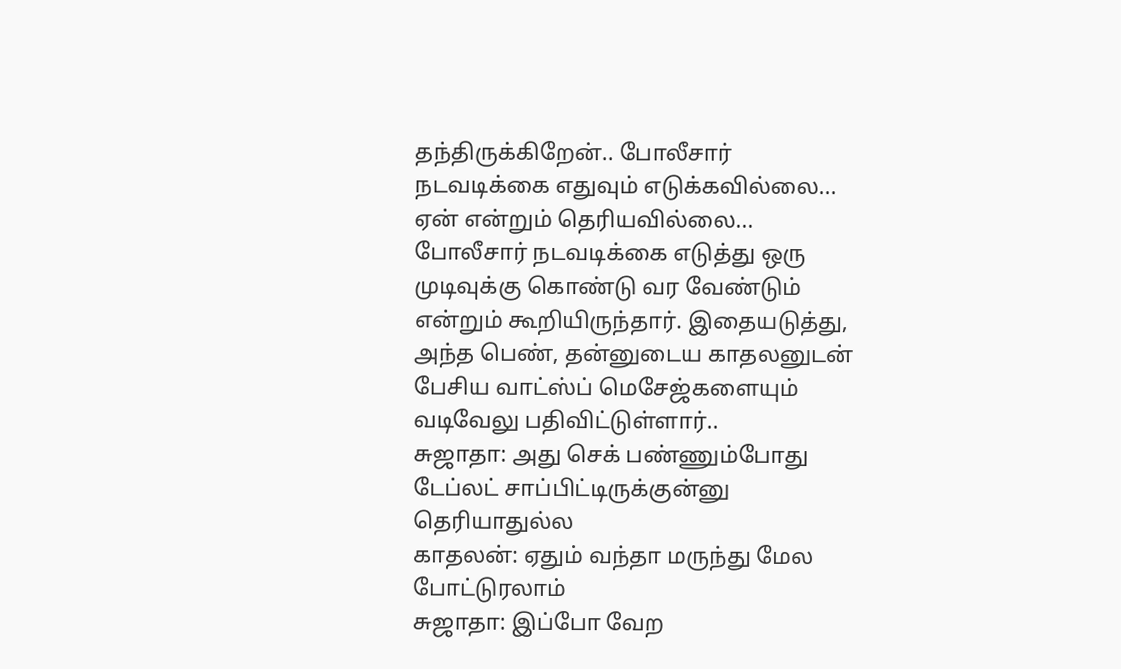தந்திருக்கிறேன்.. போலீசார் நடவடிக்கை எதுவும் எடுக்கவில்லை... ஏன் என்றும் தெரியவில்லை... போலீசார் நடவடிக்கை எடுத்து ஒரு முடிவுக்கு கொண்டு வர வேண்டும் என்றும் கூறியிருந்தார். இதையடுத்து, அந்த பெண், தன்னுடைய காதலனுடன் பேசிய வாட்ஸ்ப் மெசேஜ்களையும் வடிவேலு பதிவிட்டுள்ளார்..
சுஜாதா: அது செக் பண்ணும்போது டேப்லட் சாப்பிட்டிருக்குன்னு தெரியாதுல்ல
காதலன்: ஏதும் வந்தா மருந்து மேல போட்டுரலாம்
சுஜாதா: இப்போ வேற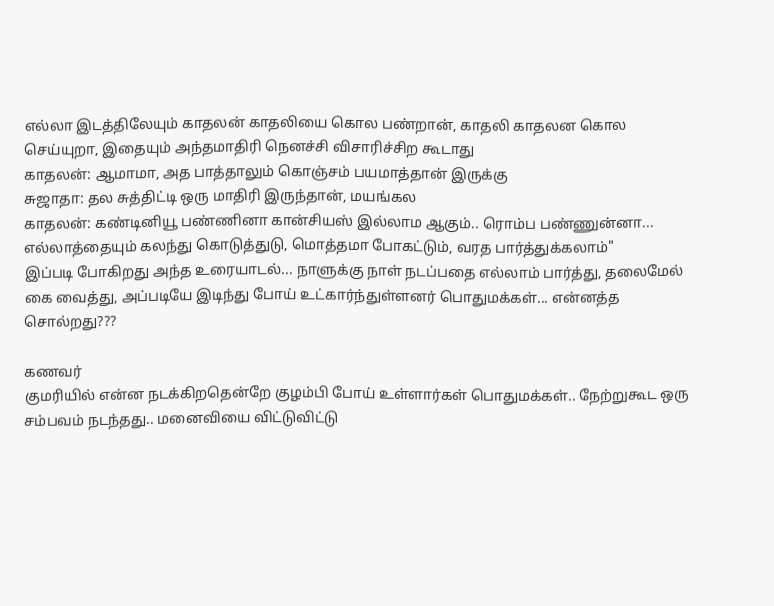எல்லா இடத்திலேயும் காதலன் காதலியை கொல பண்றான், காதலி காதலன கொல செய்யுறா, இதையும் அந்தமாதிரி நெனச்சி விசாரிச்சிற கூடாது
காதலன்: ஆமாமா, அத பாத்தாலும் கொஞ்சம் பயமாத்தான் இருக்கு
சுஜாதா: தல சுத்திட்டி ஒரு மாதிரி இருந்தான், மயங்கல
காதலன்: கண்டினியூ பண்ணினா கான்சியஸ் இல்லாம ஆகும்.. ரொம்ப பண்ணுன்னா... எல்லாத்தையும் கலந்து கொடுத்துடு, மொத்தமா போகட்டும், வரத பார்த்துக்கலாம்"
இப்படி போகிறது அந்த உரையாடல்... நாளுக்கு நாள் நடப்பதை எல்லாம் பார்த்து, தலைமேல் கை வைத்து, அப்படியே இடிந்து போய் உட்கார்ந்துள்ளனர் பொதுமக்கள்... என்னத்த சொல்றது???

கணவர்
குமரியில் என்ன நடக்கிறதென்றே குழம்பி போய் உள்ளார்கள் பொதுமக்கள்.. நேற்றுகூட ஒரு சம்பவம் நடந்தது.. மனைவியை விட்டுவிட்டு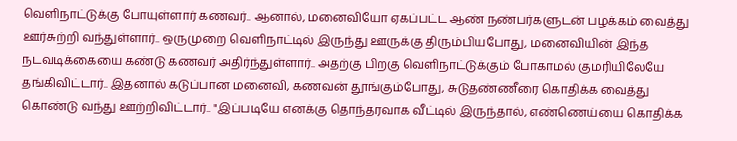வெளிநாட்டுக்கு போயுள்ளார் கணவர்.. ஆனால், மனைவியோ ஏகப்பட்ட ஆண் நண்பர்களுடன் பழக்கம் வைத்து ஊர்சுற்றி வந்துள்ளார்.. ஒருமுறை வெளிநாட்டில் இருந்து ஊருக்கு திரும்பியபோது, மனைவியின் இந்த நடவடிக்கையை கண்டு கணவர் அதிர்ந்துள்ளார்.. அதற்கு பிறகு வெளிநாட்டுக்கும் போகாமல் குமரியிலேயே தங்கிவிட்டார்.. இதனால் கடுப்பான மனைவி, கணவன் தூங்கும்போது, சுடுதண்ணீரை கொதிக்க வைத்து கொண்டு வந்து ஊற்றிவிட்டார்.. "இப்படியே எனக்கு தொந்தரவாக வீட்டில் இருந்தால், எண்ணெய்யை கொதிக்க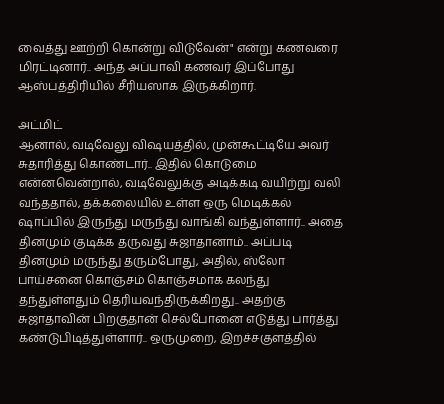வைத்து ஊற்றி கொன்று விடுவேன்" என்று கணவரை மிரட்டினார்.. அந்த அப்பாவி கணவர் இப்போது ஆஸ்பத்திரியில் சீரியஸாக இருக்கிறார்.

அட்மிட்
ஆனால், வடிவேலு விஷயத்தில், முன்கூட்டியே அவர் சுதாரித்து கொண்டார்.. இதில் கொடுமை என்னவென்றால், வடிவேலுக்கு அடிக்கடி வயிற்று வலி வந்ததால், தக்கலையில் உள்ள ஒரு மெடிக்கல் ஷாப்பில் இருந்து மருந்து வாங்கி வந்துள்ளார்.. அதை தினமும் குடிக்க தருவது சுஜாதானாம்.. அப்படி தினமும் மருந்து தரும்போது, அதில், ஸ்லோ பாய்சனை கொஞ்சம் கொஞ்சமாக கலந்து தந்துள்ளதும் தெரியவந்திருக்கிறது.. அதற்கு சுஜாதாவின் பிறகுதான் செல்போனை எடுத்து பார்த்து கண்டுபிடித்துள்ளார்.. ஒருமுறை, இறச்சகுளத்தில்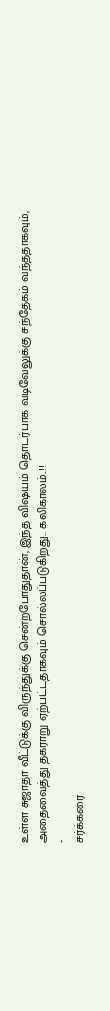உள்ள சுஜாதா வீட்டுக்கு விருந்துக்கு சென்றபோதுதான், இந்த விஷயம் தொடர்பாக வடிவேலுக்கு சந்தேகம் வந்ததாகவும், அதைவைத்து தகராறு ஏற்பட்டதாகவும் சொல்லப்படுகிறது.. கலிகாலம்..!!
-
சர்க்கரை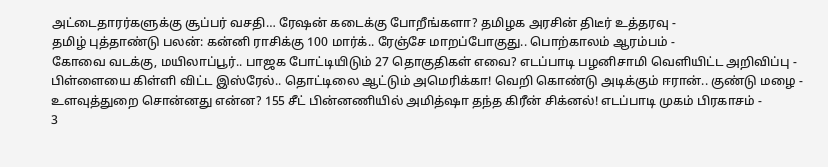அட்டைதாரர்களுக்கு சூப்பர் வசதி… ரேஷன் கடைக்கு போறீங்களா? தமிழக அரசின் திடீர் உத்தரவு -
தமிழ் புத்தாண்டு பலன்: கன்னி ராசிக்கு 100 மார்க்.. ரேஞ்சே மாறப்போகுது.. பொற்காலம் ஆரம்பம் -
கோவை வடக்கு, மயிலாப்பூர்.. பாஜக போட்டியிடும் 27 தொகுதிகள் எவை? எடப்பாடி பழனிசாமி வெளியிட்ட அறிவிப்பு -
பிள்ளையை கிள்ளி விட்ட இஸ்ரேல்.. தொட்டிலை ஆட்டும் அமெரிக்கா! வெறி கொண்டு அடிக்கும் ஈரான்.. குண்டு மழை -
உளவுத்துறை சொன்னது என்ன? 155 சீட் பின்னணியில் அமித்ஷா தந்த கிரீன் சிக்னல்! எடப்பாடி முகம் பிரகாசம் -
3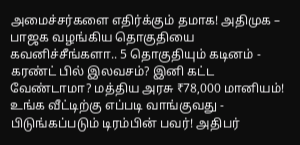அமைச்சர்களை எதிர்க்கும் தமாக! அதிமுக – பாஜக வழங்கிய தொகுதியை கவனிச்சீங்களா.. 5 தொகுதியும் கடினம் -
கரண்ட் பில் இலவசம்? இனி கட்ட வேண்டாமா? மத்திய அரசு ₹78,000 மானியம்! உங்க வீட்டிற்கு எப்படி வாங்குவது -
பிடுங்கப்படும் டிரம்பின் பவர்! அதிபர்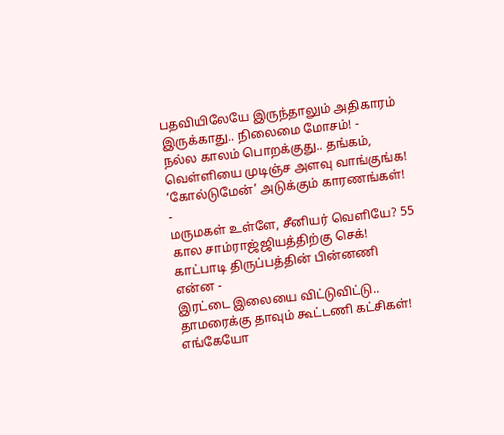பதவியிலேயே இருந்தாலும் அதிகாரம் இருக்காது.. நிலைமை மோசம்! -
நல்ல காலம் பொறக்குது.. தங்கம், வெள்ளியை முடிஞ்ச அளவு வாங்குங்க! ‘கோல்டுமேன்’ அடுக்கும் காரணங்கள்! -
மருமகள் உள்ளே, சீனியர் வெளியே? 55 கால சாம்ராஜ்ஜியத்திற்கு செக்! காட்பாடி திருப்பத்தின் பின்னணி என்ன -
இரட்டை இலையை விட்டுவிட்டு.. தாமரைக்கு தாவும் கூட்டணி கட்சிகள்! எங்கேயோ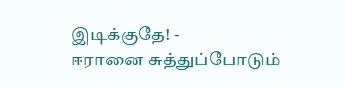இடிக்குதே! -
ஈரானை சுத்துப்போடும்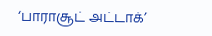‘பாராசூட் அட்டாக்’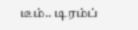டீம்.. டிரம்ப்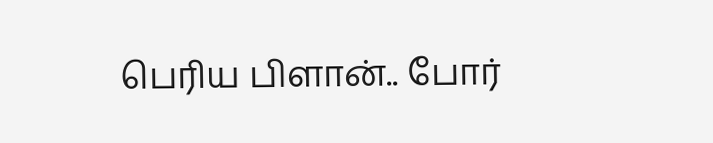பெரிய பிளான்.. போர்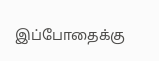இப்போதைக்கு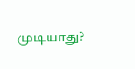முடியாது?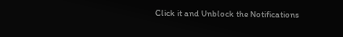Click it and Unblock the Notifications